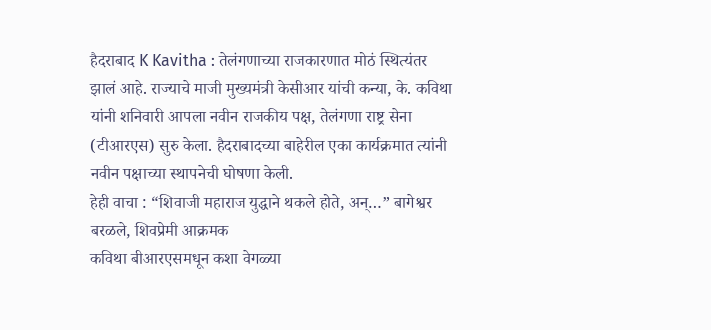हैदराबाद K Kavitha : तेलंगणाच्या राजकारणात मोठं स्थित्यंतर झालं आहे. राज्याचे माजी मुख्यमंत्री केसीआर यांची कन्या, के. कविथा यांनी शनिवारी आपला नवीन राजकीय पक्ष, तेलंगणा राष्ट्र सेना (टीआरएस) सुरु केला. हैदराबादच्या बाहेरील एका कार्यक्रमात त्यांनी नवीन पक्षाच्या स्थापनेची घोषणा केली.
हेही वाचा : “शिवाजी महाराज युद्धाने थकले होते, अन्…” बागेश्वर बरळले, शिवप्रेमी आक्रमक
कविथा बीआरएसमधून कशा वेगळ्या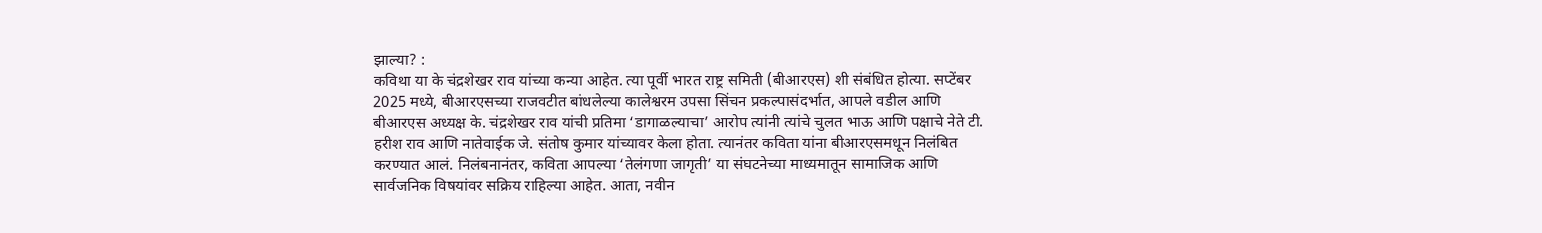झाल्या? :
कविथा या के चंद्रशेखर राव यांच्या कन्या आहेत. त्या पूर्वी भारत राष्ट्र समिती (बीआरएस) शी संबंधित होत्या. सप्टेंबर 2025 मध्ये, बीआरएसच्या राजवटीत बांधलेल्या कालेश्वरम उपसा सिंचन प्रकल्पासंदर्भात, आपले वडील आणि बीआरएस अध्यक्ष के. चंद्रशेखर राव यांची प्रतिमा ‘डागाळल्याचा’ आरोप त्यांनी त्यांचे चुलत भाऊ आणि पक्षाचे नेते टी. हरीश राव आणि नातेवाईक जे. संतोष कुमार यांच्यावर केला होता. त्यानंतर कविता यांना बीआरएसमधून निलंबित करण्यात आलं. निलंबनानंतर, कविता आपल्या ‘तेलंगणा जागृती’ या संघटनेच्या माध्यमातून सामाजिक आणि सार्वजनिक विषयांवर सक्रिय राहिल्या आहेत. आता, नवीन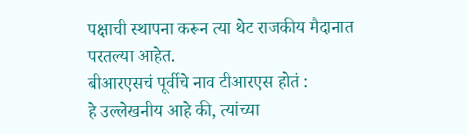पक्षाची स्थापना करून त्या थेट राजकीय मैदानात परतल्या आहेत.
बीआरएसचं पूर्वीचे नाव टीआरएस होतं :
हे उल्लेखनीय आहे की, त्यांच्या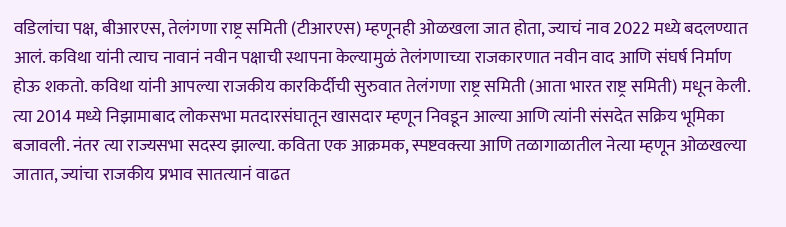वडिलांचा पक्ष, बीआरएस, तेलंगणा राष्ट्र समिती (टीआरएस) म्हणूनही ओळखला जात होता, ज्याचं नाव 2022 मध्ये बदलण्यात आलं. कविथा यांनी त्याच नावानं नवीन पक्षाची स्थापना केल्यामुळं तेलंगणाच्या राजकारणात नवीन वाद आणि संघर्ष निर्माण होऊ शकतो. कविथा यांनी आपल्या राजकीय कारकिर्दीची सुरुवात तेलंगणा राष्ट्र समिती (आता भारत राष्ट्र समिती) मधून केली. त्या 2014 मध्ये निझामाबाद लोकसभा मतदारसंघातून खासदार म्हणून निवडून आल्या आणि त्यांनी संसदेत सक्रिय भूमिका बजावली. नंतर त्या राज्यसभा सदस्य झाल्या. कविता एक आक्रमक, स्पष्टवक्त्या आणि तळागाळातील नेत्या म्हणून ओळखल्या जातात, ज्यांचा राजकीय प्रभाव सातत्यानं वाढत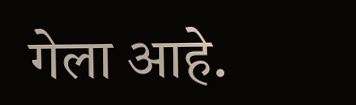गेला आहे.